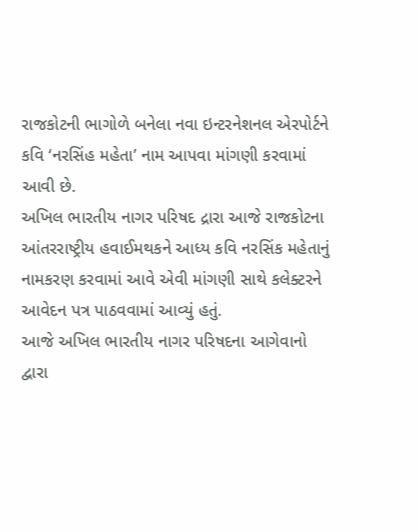રાજકોટની ભાગોળે બનેલા નવા ઇન્ટરનેશનલ એરપોર્ટને કવિ ‘નરસિંહ મહેતા’ નામ આપવા માંગણી કરવામાં આવી છે.
અખિલ ભારતીય નાગર પરિષદ દ્રારા આજે રાજકોટના આંતરરાષ્ટ્રીય હવાઈમથકને આધ્ય કવિ નરસિંક મહેતાનું નામકરણ કરવામાં આવે એવી માંગણી સાથે કલેક્ટરને આવેદન પત્ર પાઠવવામાં આવ્યું હતું.
આજે અખિલ ભારતીય નાગર પરિષદના આગેવાનો દ્વારા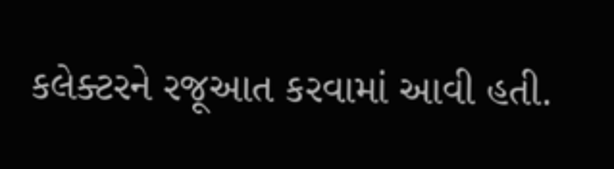કલેક્ટરને રજૂઆત કરવામાં આવી હતી.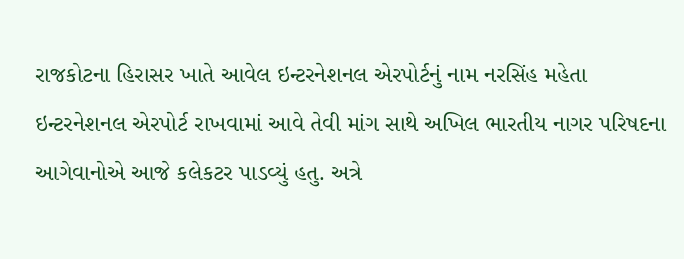રાજકોટના હિરાસર ખાતે આવેલ ઇન્ટરનેશનલ એરપોર્ટનું નામ નરસિંહ મહેતા ઇન્ટરનેશનલ એરપોર્ટ રાખવામાં આવે તેવી માંગ સાથે અખિલ ભારતીય નાગર પરિષદના આગેવાનોએ આજે કલેકટર પાડવ્યું હતુ. અત્રે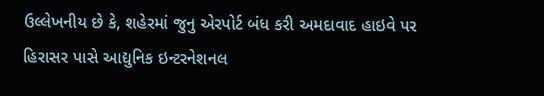ઉલ્લેખનીય છે કે, શહેરમાં જુનુ એરપોર્ટ બંધ કરી અમદાવાદ હાઇવે પર હિરાસર પાસે આદ્યુનિક ઇન્ટરનેશનલ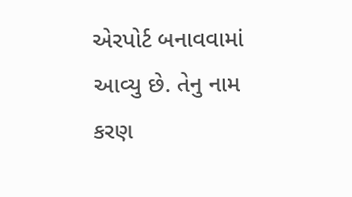એરપોર્ટ બનાવવામાં આવ્યુ છે. તેનુ નામ કરણ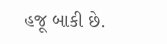હજૂ બાકી છે.